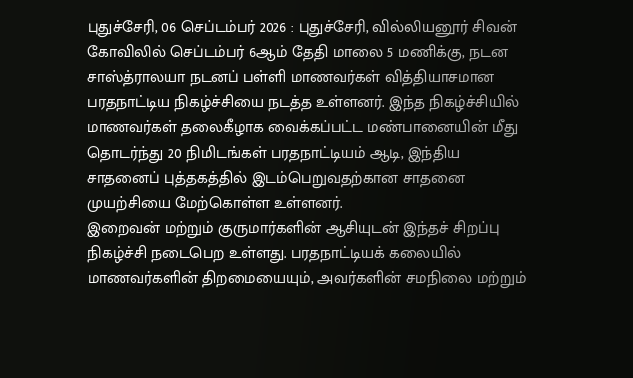புதுச்சேரி, 06 செப்டம்பர் 2026 : புதுச்சேரி, வில்லியனூர் சிவன் கோவிலில் செப்டம்பர் 6ஆம் தேதி மாலை 5 மணிக்கு, நடன சாஸ்த்ராலயா நடனப் பள்ளி மாணவர்கள் வித்தியாசமான பரதநாட்டிய நிகழ்ச்சியை நடத்த உள்ளனர். இந்த நிகழ்ச்சியில் மாணவர்கள் தலைகீழாக வைக்கப்பட்ட மண்பானையின் மீது தொடர்ந்து 20 நிமிடங்கள் பரதநாட்டியம் ஆடி, இந்திய சாதனைப் புத்தகத்தில் இடம்பெறுவதற்கான சாதனை முயற்சியை மேற்கொள்ள உள்ளனர்.
இறைவன் மற்றும் குருமார்களின் ஆசியுடன் இந்தச் சிறப்பு நிகழ்ச்சி நடைபெற உள்ளது. பரதநாட்டியக் கலையில் மாணவர்களின் திறமையையும், அவர்களின் சமநிலை மற்றும்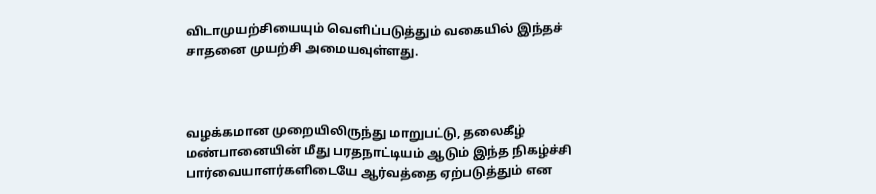விடாமுயற்சியையும் வெளிப்படுத்தும் வகையில் இந்தச் சாதனை முயற்சி அமையவுள்ளது.



வழக்கமான முறையிலிருந்து மாறுபட்டு, தலைகீழ் மண்பானையின் மீது பரதநாட்டியம் ஆடும் இந்த நிகழ்ச்சி பார்வையாளர்களிடையே ஆர்வத்தை ஏற்படுத்தும் என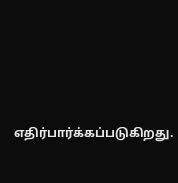எதிர்பார்க்கப்படுகிறது.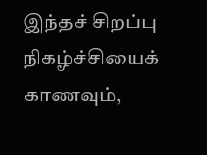இந்தச் சிறப்பு நிகழ்ச்சியைக் காணவும்,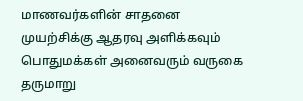மாணவர்களின் சாதனை முயற்சிக்கு ஆதரவு அளிக்கவும் பொதுமக்கள் அனைவரும் வருகை தருமாறு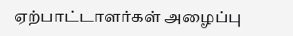ஏற்பாட்டாளர்கள் அழைப்பு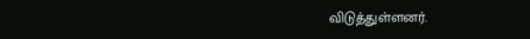விடுத்துள்ளனர்.